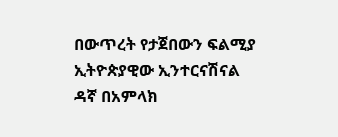በውጥረት የታጀበውን ፍልሚያ ኢትዮጵያዊው ኢንተርናሽናል ዳኛ በአምላክ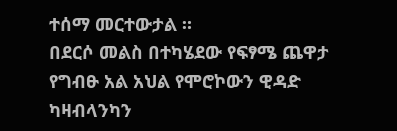ተሰማ መርተውታል ።
በደርሶ መልስ በተካሄደው የፍፃሜ ጨዋታ የግብፁ አል አህል የሞሮኮውን ዊዳድ ካዛብላንካን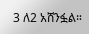3 ለ2 አሸንፏል።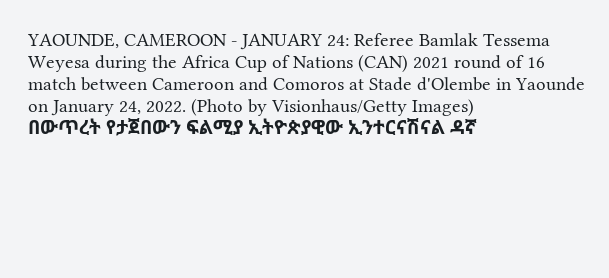YAOUNDE, CAMEROON - JANUARY 24: Referee Bamlak Tessema Weyesa during the Africa Cup of Nations (CAN) 2021 round of 16 match between Cameroon and Comoros at Stade d'Olembe in Yaounde on January 24, 2022. (Photo by Visionhaus/Getty Images)
በውጥረት የታጀበውን ፍልሚያ ኢትዮጵያዊው ኢንተርናሽናል ዳኛ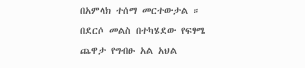በአምላክ ተሰማ መርተውታል ።
በደርሶ መልስ በተካሄደው የፍፃሜ ጨዋታ የግብፁ አል አህል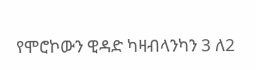የሞሮኮውን ዊዳድ ካዛብላንካን 3 ለ2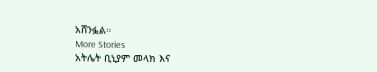አሸንፏል።
More Stories
አትሌት ቢኒያም መላክ እና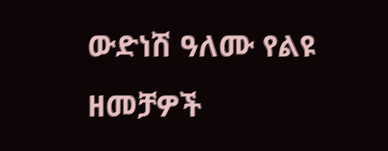ውድነሽ ዓለሙ የልዩ ዘመቻዎች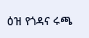ዕዝ የጎዳና ሩጫ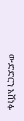ውድድርን አሸነፉ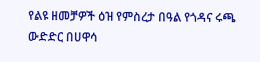የልዩ ዘመቻዎች ዕዝ የምስረታ በዓል የጎዳና ሩጫ ውድድር በሀዋሳ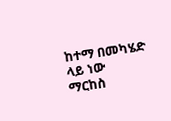ከተማ በመካሄድ ላይ ነው
ማርከስ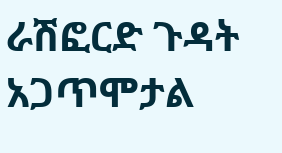ራሽፎርድ ጉዳት አጋጥሞታል